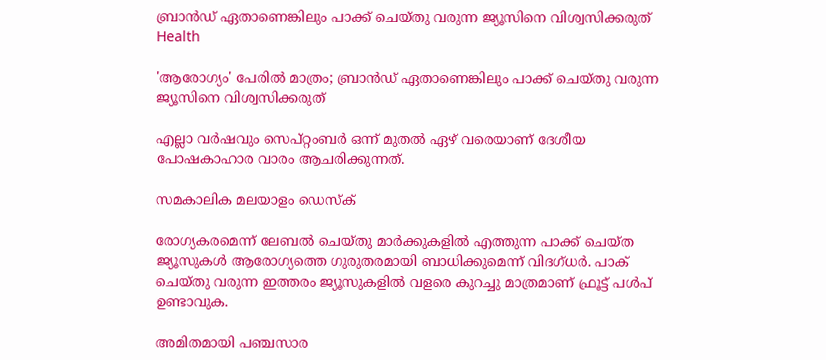ബ്രാന്‍ഡ് ഏതാണെങ്കിലും പാക്ക് ചെയ്തു വരുന്ന ജ്യൂസിനെ വിശ്വസിക്കരുത്
Health

'ആരോഗ്യം' പേരില്‍ മാത്രം; ബ്രാന്‍ഡ് ഏതാണെങ്കിലും പാക്ക് ചെയ്തു വരുന്ന ജ്യൂസിനെ വിശ്വസിക്കരുത്

എല്ലാ വര്‍ഷവും സെപ്റ്റംബര്‍ ഒന്ന് മുതല്‍ ഏഴ് വരെയാണ് ദേശീയ പോഷകാഹാര വാരം ആചരിക്കുന്നത്.

സമകാലിക മലയാളം ഡെസ്ക്

രോഗ്യകരമെന്ന് ലേബല്‍ ചെയ്തു മാര്‍ക്കുകളില്‍ എത്തുന്ന പാക്ക് ചെയ്ത ജ്യൂസുകള്‍ ആരോഗ്യത്തെ ഗുരുതരമായി ബാധിക്കുമെന്ന് വിദഗ്ധര്‍. പാക് ചെയ്തു വരുന്ന ഇത്തരം ജ്യൂസുകളില്‍ വളരെ കുറച്ചു മാത്രമാണ് ഫ്രൂട്ട് പള്‍പ് ഉണ്ടാവുക.

അമിതമായി പഞ്ചസാര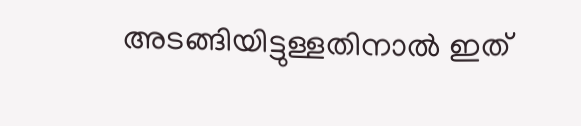അടങ്ങിയിട്ടുള്ളതിനാല്‍ ഇത്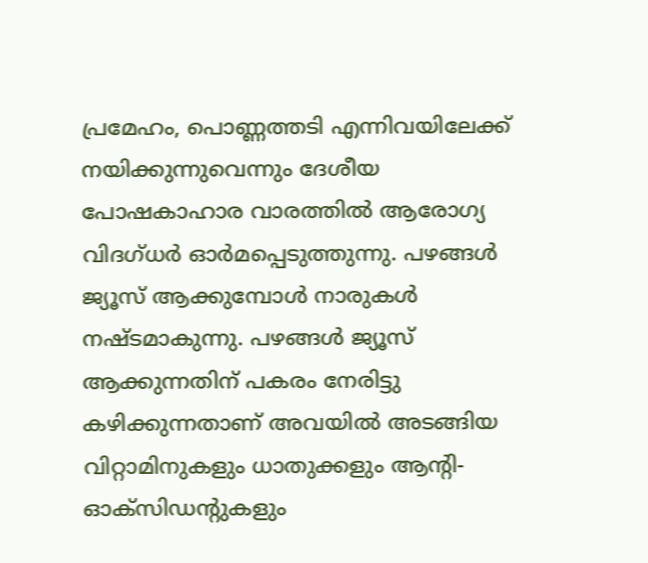പ്രമേഹം, പൊണ്ണത്തടി എന്നിവയിലേക്ക് നയിക്കുന്നുവെന്നും ദേശീയ പോഷകാഹാര വാരത്തില്‍ ആരോഗ്യ വിദഗ്ധര്‍ ഓര്‍മപ്പെടുത്തുന്നു. പഴങ്ങള്‍ ജ്യൂസ് ആക്കുമ്പോള്‍ നാരുകള്‍ നഷ്ടമാകുന്നു. പഴങ്ങള്‍ ജ്യൂസ് ആക്കുന്നതിന് പകരം നേരിട്ടു കഴിക്കുന്നതാണ് അവയില്‍ അടങ്ങിയ വിറ്റാമിനുകളും ധാതുക്കളും ആന്റി-ഓക്‌സിഡന്റുകളും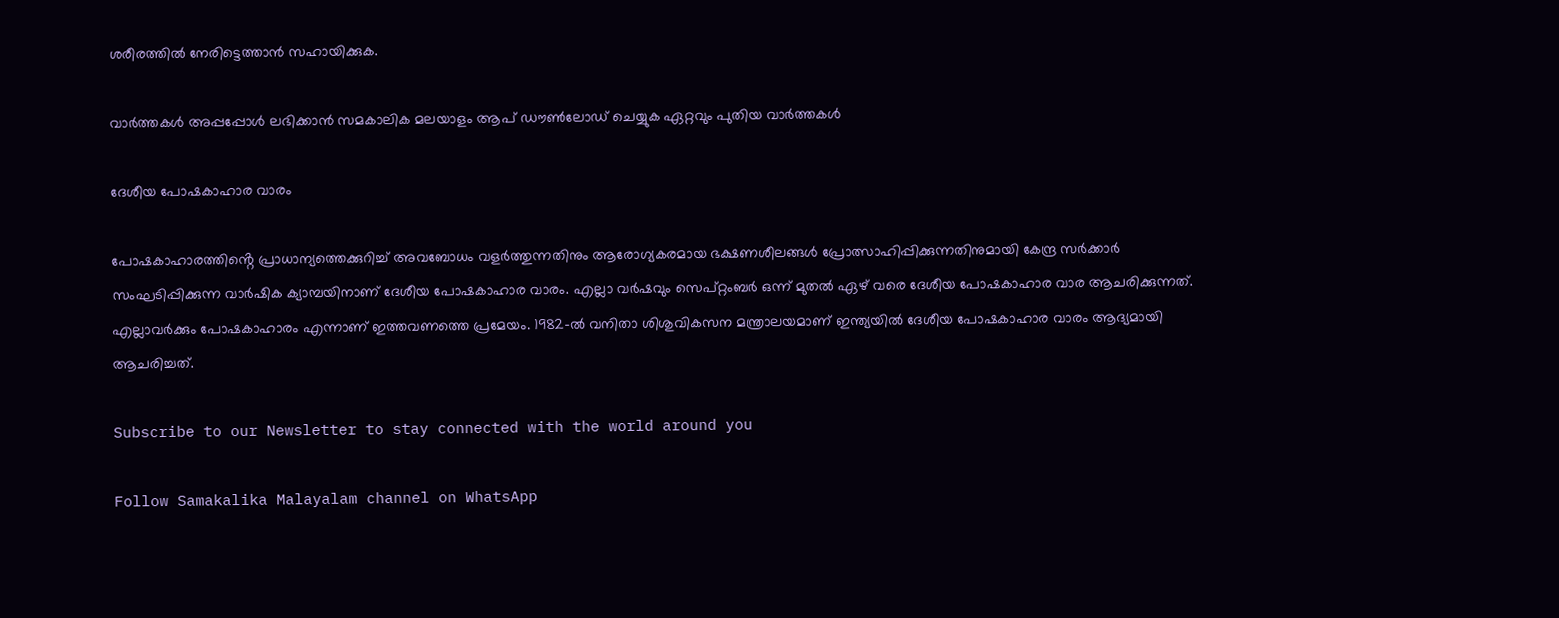ശരീരത്തില്‍ നേരിട്ടെത്താന്‍ സഹായിക്കുക.

വാര്‍ത്തകള്‍ അപ്പപ്പോള്‍ ലഭിക്കാന്‍ സമകാലിക മലയാളം ആപ് ഡൗണ്‍ലോഡ് ചെയ്യുക ഏറ്റവും പുതിയ വാര്‍ത്തകള്‍

ദേശീയ പോഷകാഹാര വാരം

പോഷകാഹാരത്തിൻ്റെ പ്രാധാന്യത്തെക്കുറിച്ച് അവബോധം വളർത്തുന്നതിനും ആരോഗ്യകരമായ ഭക്ഷണശീലങ്ങൾ പ്രോത്സാഹിപ്പിക്കുന്നതിനുമായി കേന്ദ്ര സര്‍ക്കാര്‍ സംഘടിപ്പിക്കുന്ന വാർഷിക ക്യാമ്പയിനാണ് ദേശീയ പോഷകാഹാര വാരം. എല്ലാ വര്‍ഷവും സെപ്റ്റംബര്‍ ഒന്ന് മുതല്‍ ഏഴ് വരെ ദേശീയ പോഷകാഹാര വാര ആചരിക്കുന്നത്. എല്ലാവര്‍ക്കും പോഷകാഹാരം എന്നാണ് ഇത്തവണത്തെ പ്രമേയം. 1982-ൽ വനിതാ ശിശുവികസന മന്ത്രാലയമാണ് ഇന്ത്യയിൽ ദേശീയ പോഷകാഹാര വാരം ആദ്യമായി ആചരിച്ചത്.

Subscribe to our Newsletter to stay connected with the world around you

Follow Samakalika Malayalam channel on WhatsApp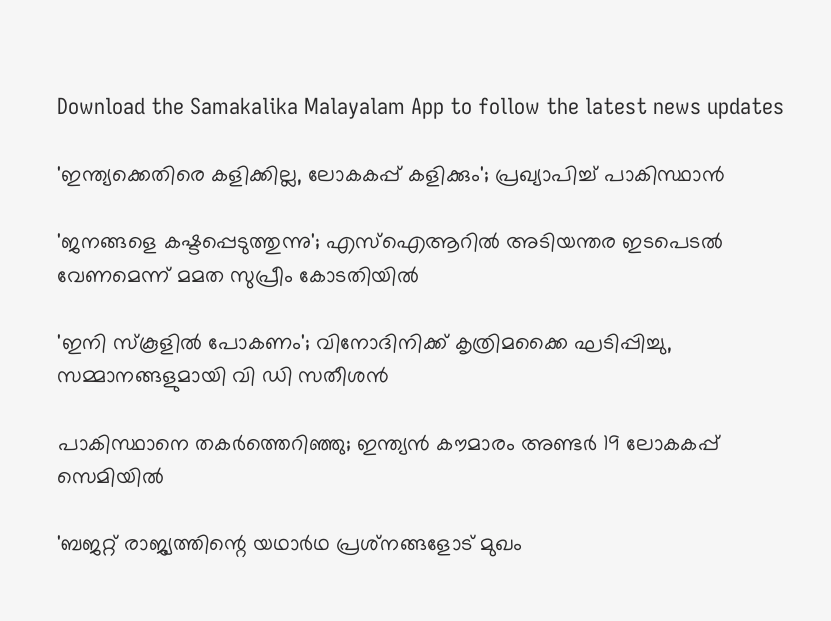Download the Samakalika Malayalam App to follow the latest news updates

'ഇന്ത്യക്കെതിരെ കളിക്കില്ല, ലോകകപ്പ് കളിക്കും'; പ്രഖ്യാപിച്ച് പാകിസ്ഥാന്‍

'ജനങ്ങളെ കഷ്ടപ്പെടുത്തുന്നു'; എസ്ഐആറിൽ അടിയന്തര ഇടപെടൽ വേണമെന്ന് മമത സുപ്രീം കോടതിയിൽ

'ഇനി സ്‌കൂളില്‍ പോകണം'; വിനോദിനിക്ക് കൃത്രിമക്കൈ ഘടിപ്പിച്ചു, സമ്മാനങ്ങളുമായി വി ഡി സതീശന്‍

പാകിസ്ഥാനെ തകര്‍ത്തെറിഞ്ഞു; ഇന്ത്യന്‍ കൗമാരം അണ്ടര്‍ 19 ലോകകപ്പ് സെമിയില്‍

'ബജറ്റ് രാജ്യത്തിന്റെ യഥാര്‍ഥ പ്രശ്‌നങ്ങളോട് മുഖം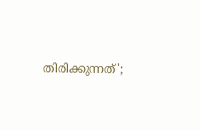തിരിക്കുന്നത്';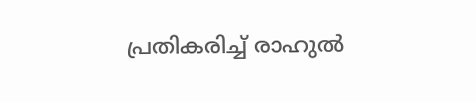പ്രതികരിച്ച് രാഹുല്‍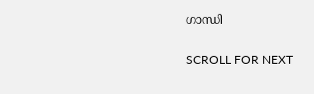ഗാന്ധി

SCROLL FOR NEXT